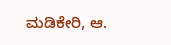ಮಡಿಕೇರಿ, ಆ.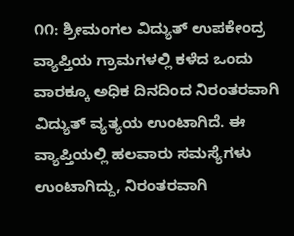೧೧: ಶ್ರೀಮಂಗಲ ವಿದ್ಯುತ್ ಉಪಕೇಂದ್ರ ವ್ಯಾಪ್ತಿಯ ಗ್ರಾಮಗಳಲ್ಲಿ ಕಳೆದ ಒಂದು ವಾರಕ್ಕೂ ಅಧಿಕ ದಿನದಿಂದ ನಿರಂತರವಾಗಿ ವಿದ್ಯುತ್ ವ್ಯತ್ಯಯ ಉಂಟಾಗಿದೆ. ಈ ವ್ಯಾಪ್ತಿಯಲ್ಲಿ ಹಲವಾರು ಸಮಸ್ಯೆಗಳು ಉಂಟಾಗಿದ್ದು, ನಿರಂತರವಾಗಿ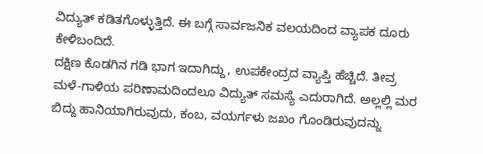ವಿದ್ಯುತ್ ಕಡಿತಗೊಳ್ಳುತ್ತಿದೆ. ಈ ಬಗ್ಗೆ ಸಾರ್ವಜನಿಕ ವಲಯದಿಂದ ವ್ಯಾಪಕ ದೂರು ಕೇಳಿಬಂದಿದೆ.
ದಕ್ಷಿಣ ಕೊಡಗಿನ ಗಡಿ ಭಾಗ ಇದಾಗಿದ್ದು, ಉಪಕೇಂದ್ರದ ವ್ಯಾಪ್ತಿ ಹೆಚ್ಚಿದೆ. ತೀವ್ರ ಮಳೆ-ಗಾಳಿಯ ಪರಿಣಾಮದಿಂದಲೂ ವಿದ್ಯುತ್ ಸಮಸ್ಯೆ ಎದುರಾಗಿದೆ. ಅಲ್ಲಲ್ಲಿ ಮರ ಬಿದ್ದು ಹಾನಿಯಾಗಿರುವುದು, ಕಂಬ, ವಯರ್ಗಳು ಜಖಂ ಗೊಂಡಿರುವುದನ್ನು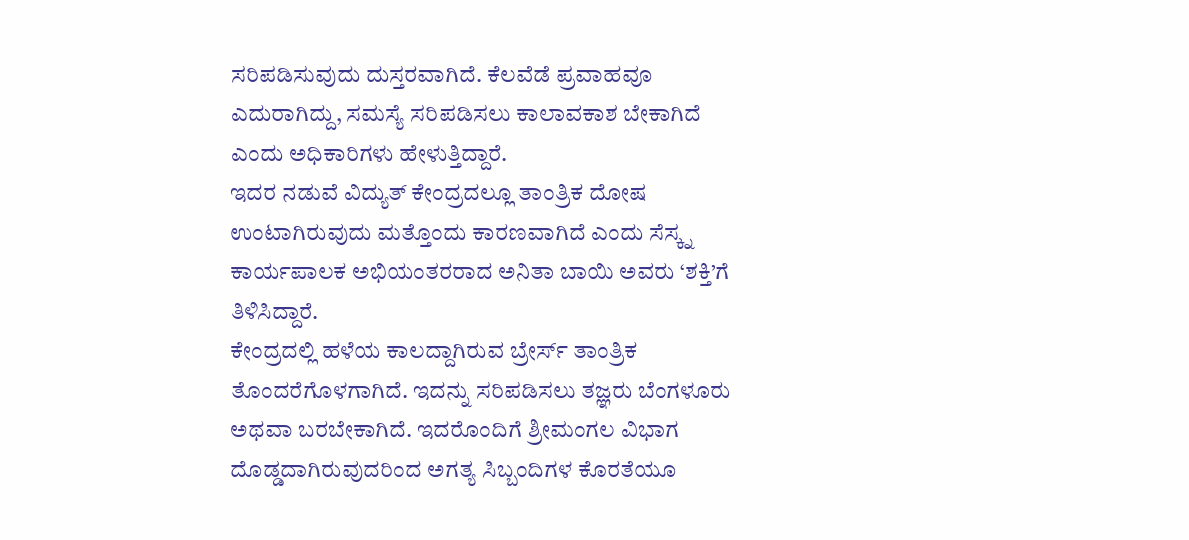ಸರಿಪಡಿಸುವುದು ದುಸ್ತರವಾಗಿದೆ. ಕೆಲವೆಡೆ ಪ್ರವಾಹವೂ ಎದುರಾಗಿದ್ದು, ಸಮಸ್ಯೆ ಸರಿಪಡಿಸಲು ಕಾಲಾವಕಾಶ ಬೇಕಾಗಿದೆ ಎಂದು ಅಧಿಕಾರಿಗಳು ಹೇಳುತ್ತಿದ್ದಾರೆ.
ಇದರ ನಡುವೆ ವಿದ್ಯುತ್ ಕೇಂದ್ರದಲ್ಲೂ ತಾಂತ್ರಿಕ ದೋಷ ಉಂಟಾಗಿರುವುದು ಮತ್ತೊಂದು ಕಾರಣವಾಗಿದೆ ಎಂದು ಸೆಸ್ಕ್ನ ಕಾರ್ಯಪಾಲಕ ಅಭಿಯಂತರರಾದ ಅನಿತಾ ಬಾಯಿ ಅವರು ‘ಶಕ್ತಿ’ಗೆ ತಿಳಿಸಿದ್ದಾರೆ.
ಕೇಂದ್ರದಲ್ಲಿ ಹಳೆಯ ಕಾಲದ್ದಾಗಿರುವ ಬ್ರೇರ್ಸ್ ತಾಂತ್ರಿಕ ತೊಂದರೆಗೊಳಗಾಗಿದೆ. ಇದನ್ನು ಸರಿಪಡಿಸಲು ತಜ್ಞರು ಬೆಂಗಳೂರು ಅಥವಾ ಬರಬೇಕಾಗಿದೆ. ಇದರೊಂದಿಗೆ ಶ್ರೀಮಂಗಲ ವಿಭಾಗ ದೊಡ್ಡದಾಗಿರುವುದರಿಂದ ಅಗತ್ಯ ಸಿಬ್ಬಂದಿಗಳ ಕೊರತೆಯೂ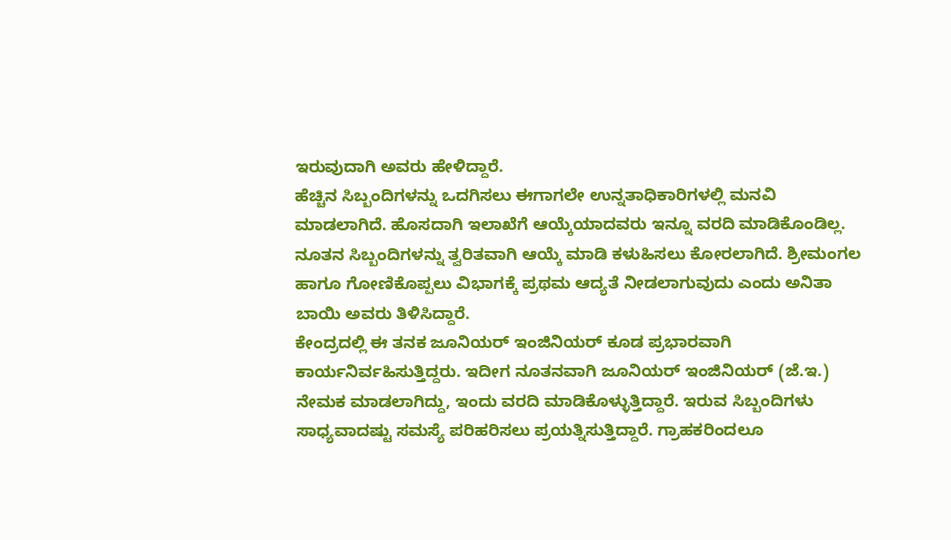ಇರುವುದಾಗಿ ಅವರು ಹೇಳಿದ್ದಾರೆ.
ಹೆಚ್ಚಿನ ಸಿಬ್ಬಂದಿಗಳನ್ನು ಒದಗಿಸಲು ಈಗಾಗಲೇ ಉನ್ನತಾಧಿಕಾರಿಗಳಲ್ಲಿ ಮನವಿ ಮಾಡಲಾಗಿದೆ. ಹೊಸದಾಗಿ ಇಲಾಖೆಗೆ ಆಯ್ಕೆಯಾದವರು ಇನ್ನೂ ವರದಿ ಮಾಡಿಕೊಂಡಿಲ್ಲ. ನೂತನ ಸಿಬ್ಬಂದಿಗಳನ್ನು ತ್ವರಿತವಾಗಿ ಆಯ್ಕೆ ಮಾಡಿ ಕಳುಹಿಸಲು ಕೋರಲಾಗಿದೆ. ಶ್ರೀಮಂಗಲ ಹಾಗೂ ಗೋಣಿಕೊಪ್ಪಲು ವಿಭಾಗಕ್ಕೆ ಪ್ರಥಮ ಆದ್ಯತೆ ನೀಡಲಾಗುವುದು ಎಂದು ಅನಿತಾ ಬಾಯಿ ಅವರು ತಿಳಿಸಿದ್ದಾರೆ.
ಕೇಂದ್ರದಲ್ಲಿ ಈ ತನಕ ಜೂನಿಯರ್ ಇಂಜಿನಿಯರ್ ಕೂಡ ಪ್ರಭಾರವಾಗಿ ಕಾರ್ಯನಿರ್ವಹಿಸುತ್ತಿದ್ದರು. ಇದೀಗ ನೂತನವಾಗಿ ಜೂನಿಯರ್ ಇಂಜಿನಿಯರ್ (ಜೆ.ಇ.) ನೇಮಕ ಮಾಡಲಾಗಿದ್ದು, ಇಂದು ವರದಿ ಮಾಡಿಕೊಳ್ಳುತ್ತಿದ್ದಾರೆ. ಇರುವ ಸಿಬ್ಬಂದಿಗಳು ಸಾಧ್ಯವಾದಷ್ಟು ಸಮಸ್ಯೆ ಪರಿಹರಿಸಲು ಪ್ರಯತ್ನಿಸುತ್ತಿದ್ದಾರೆ. ಗ್ರಾಹಕರಿಂದಲೂ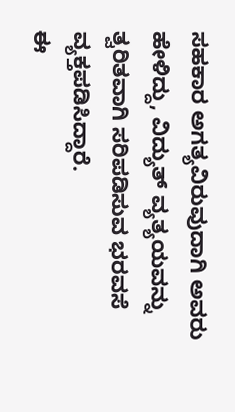ಸಹಕಾರ ಅಗತ್ಯವಿರುವುದಾಗಿ ಅವರು ಹೇಳಿದ್ದು, ವಿದ್ಯುತ್ ವ್ಯತ್ಯಯವನ್ನು ತ್ವರಿತವಾಗಿ ಸರಿಪಡಿಸುವ ಭರವಸೆ ವ್ಯಕ್ತಪಡಿಸಿದ್ದಾರೆ.
ಈ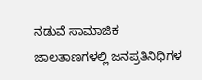ನಡುವೆ ಸಾಮಾಜಿಕ ಜಾಲತಾಣಗಳಲ್ಲಿ ಜನಪ್ರತಿನಿಧಿಗಳ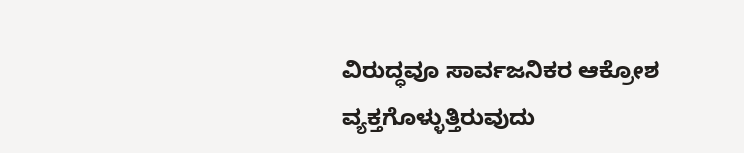ವಿರುದ್ಧವೂ ಸಾರ್ವಜನಿಕರ ಆಕ್ರೋಶ ವ್ಯಕ್ತಗೊಳ್ಳುತ್ತಿರುವುದು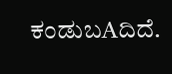ಕಂಡುಬAದಿದೆ.